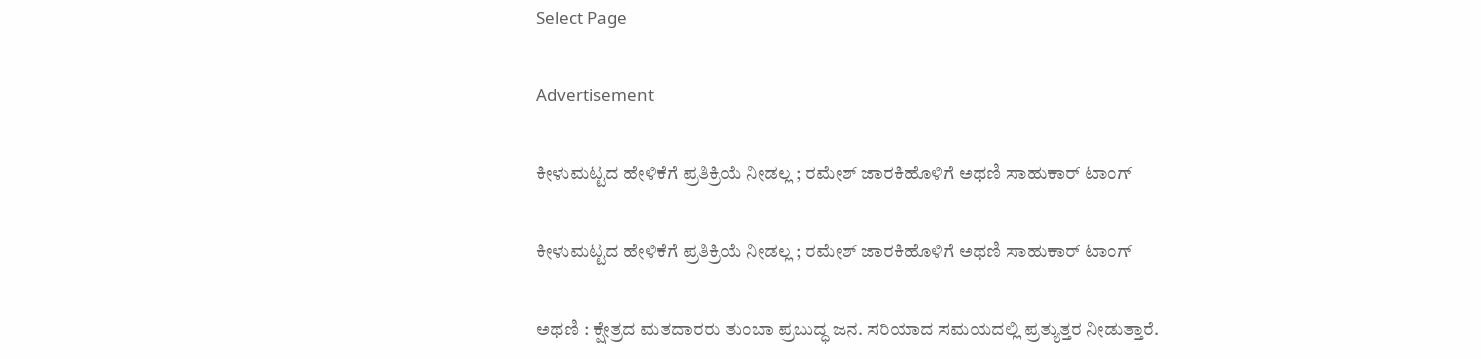Select Page

Advertisement

ಕೀಳುಮಟ್ಟದ ಹೇಳಿಕೆಗೆ ಪ್ರತಿಕ್ರಿಯೆ ನೀಡಲ್ಲ ; ರಮೇಶ್ ಜಾರಕಿಹೊಳಿಗೆ ಅಥಣಿ ಸಾಹುಕಾರ್ ಟಾಂಗ್

ಕೀಳುಮಟ್ಟದ ಹೇಳಿಕೆಗೆ ಪ್ರತಿಕ್ರಿಯೆ ನೀಡಲ್ಲ ; ರಮೇಶ್ ಜಾರಕಿಹೊಳಿಗೆ ಅಥಣಿ ಸಾಹುಕಾರ್ ಟಾಂಗ್

ಅಥಣಿ : ಕ್ಷೇತ್ರದ ಮತದಾರರು ತುಂಬಾ ಪ್ರಬುದ್ಧ ಜನ‌. ಸರಿಯಾದ ಸಮಯದಲ್ಲಿ ಪ್ರತ್ಯುತ್ತರ ‌ನೀಡುತ್ತಾರೆ.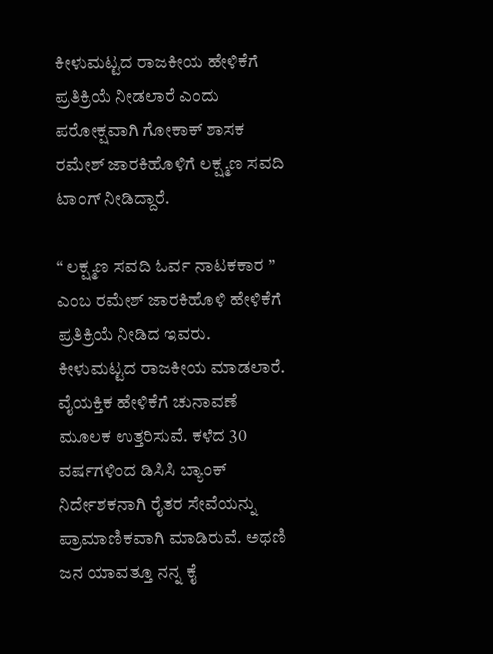ಕೀಳುಮಟ್ಟದ ರಾಜಕೀಯ ಹೇಳಿಕೆಗೆ ಪ್ರತಿಕ್ರಿಯೆ ನೀಡಲಾರೆ ಎಂದು ಪರೋಕ್ಷವಾಗಿ ಗೋಕಾಕ್ ಶಾಸಕ ರಮೇಶ್ ಜಾರಕಿಹೊಳಿಗೆ ಲಕ್ಷ್ಮಣ ಸವದಿ ಟಾಂಗ್ ನೀಡಿದ್ದಾರೆ.

“ ಲಕ್ಷ್ಮಣ ಸವದಿ ಓರ್ವ ನಾಟಕಕಾರ ” ಎಂಬ ರಮೇಶ್ ಜಾರಕಿಹೊಳಿ ಹೇಳಿಕೆಗೆ ಪ್ರತಿಕ್ರಿಯೆ ನೀಡಿದ ಇವರು. ಕೀಳುಮಟ್ಟದ ರಾಜಕೀಯ ಮಾಡಲಾರೆ. ವೈಯಕ್ತಿಕ ಹೇಳಿಕೆಗೆ ಚುನಾವಣೆ ಮೂಲಕ ಉತ್ತರಿಸುವೆ. ಕಳೆದ 30 ವರ್ಷಗಳಿಂದ ಡಿಸಿಸಿ ಬ್ಯಾಂಕ್ ನಿರ್ದೇಶಕನಾಗಿ ರೈತರ ಸೇವೆಯನ್ನು ಪ್ರಾಮಾಣಿಕವಾಗಿ ಮಾಡಿರುವೆ. ಅಥಣಿ ಜನ ಯಾವತ್ತೂ ನನ್ನ ಕೈ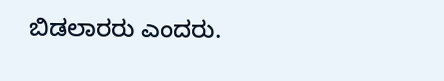ಬಿಡಲಾರರು ಎಂದರು.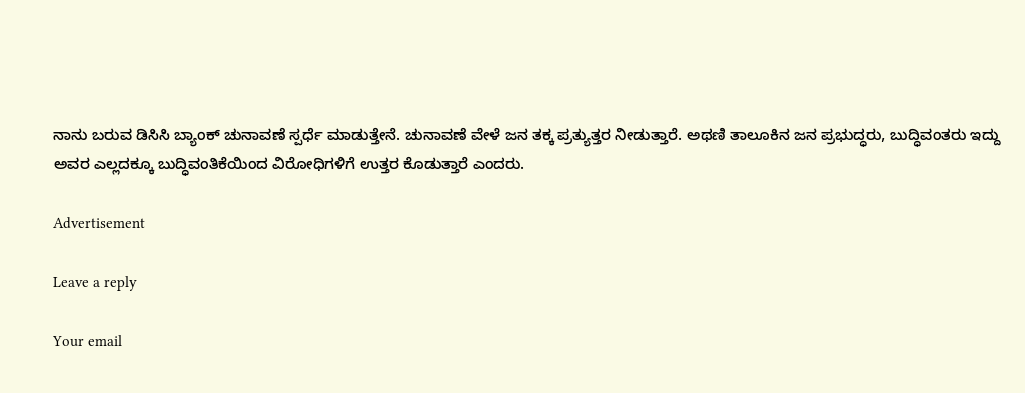ನಾನು ಬರುವ ಡಿಸಿಸಿ ಬ್ಯಾಂಕ್ ಚುನಾವಣೆ ಸ್ಪರ್ಧೆ ಮಾಡುತ್ತೇನೆ. ಚುನಾವಣೆ ವೇಳೆ ಜನ ತಕ್ಕ ಪ್ರತ್ಯುತ್ತರ ನೀಡುತ್ತಾರೆ. ಅಥಣಿ ತಾಲೂಕಿನ ಜನ ಪ್ರಭುದ್ಧರು, ಬುದ್ಧಿವಂತರು ಇದ್ದು ಅವರ ಎಲ್ಲದಕ್ಕೂ ಬುದ್ಧಿವಂತಿಕೆಯಿಂದ ವಿರೋಧಿಗಳಿಗೆ ಉತ್ತರ ಕೊಡುತ್ತಾರೆ ಎಂದರು.

Advertisement

Leave a reply

Your email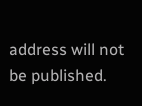address will not be published.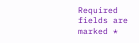Required fields are marked *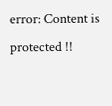error: Content is protected !!